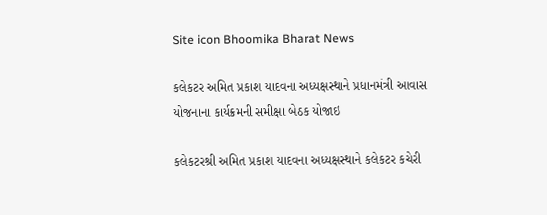Site icon Bhoomika Bharat News

કલેકટર અમિત પ્રકાશ યાદવના અધ્યક્ષસ્થાને પ્રધાનમંત્રી આવાસ યોજનાના કાર્યક્રમની સમીક્ષા બેઠક યોજાઇ

કલેકટરશ્રી અમિત પ્રકાશ યાદવના અધ્યક્ષસ્થાને કલેકટર કચેરી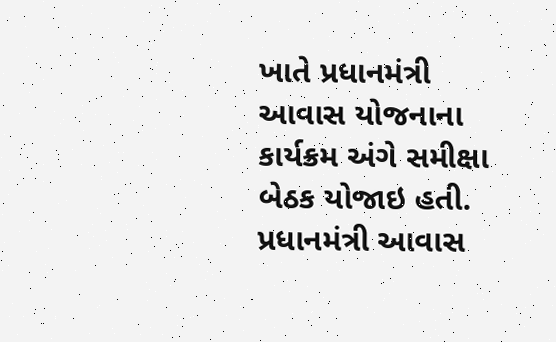ખાતે પ્રધાનમંત્રી આવાસ યોજનાના કાર્યક્રમ અંગે સમીક્ષા બેઠક યોજાઇ હતી. પ્રધાનમંત્રી આવાસ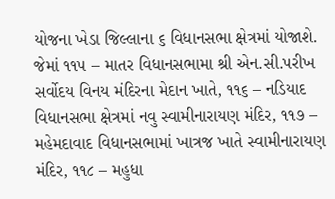યોજના ખેડા જિલ્લાના ૬ વિધાનસભા ક્ષેત્રમાં યોજાશે. જેમાં ૧૧૫ – માતર વિધાનસભામા શ્રી એન.સી.પરીખ સર્વોદય વિનય મંદિરના મેદાન ખાતે, ૧૧૬ – નડિયાદ વિધાનસભા ક્ષેત્રમાં નવુ સ્વામીનારાયણ મંદિર, ૧૧૭ – મહેમદાવાદ વિધાનસભામાં ખાત્રજ ખાતે સ્વામીનારાયણ મંદિર, ૧૧૮ – મહુધા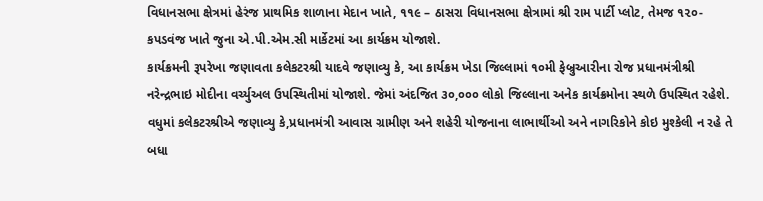વિધાનસભા ક્ષેત્રમાં હેરંજ પ્રાથમિક શાળાના મેદાન ખાતે, ૧૧૯ – ઠાસરા વિધાનસભા ક્ષેત્રામાં શ્રી રામ પાર્ટી પ્લોટ, તેમજ ૧૨૦- કપડવંજ ખાતે જુના એ.પી.એમ.સી માર્કેટમાં આ કાર્યક્રમ યોજાશે.
કાર્યક્રમની રૂપરેખા જણાવતા કલેકટરશ્રી યાદવે જણાવ્યુ કે, આ કાર્યક્રમ ખેડા જિલ્લામાં ૧૦મી ફેબ્રુઆરીના રોજ પ્રધાનમંત્રીશ્રી નરેન્દ્રભાઇ મોદીના વર્ચ્યુઅલ ઉપસ્થિતીમાં યોજાશે. જેમાં અંદજિત ૩૦,૦૦૦ લોકો જિલ્લાના અનેક કાર્યક્રમોના સ્થળે ઉપસ્થિત રહેશે. વધુમાં કલેકટરશ્રીએ જણાવ્યુ કે,પ્રધાનમંત્રી આવાસ ગ્રામીણ અને શહેરી યોજનાના લાભાર્થીઓ અને નાગરિકોને કોઇ મુશ્કેલી ન રહે તે બધા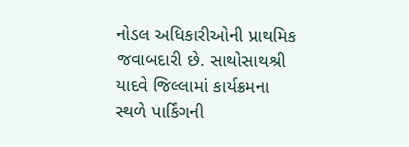નોડલ અધિકારીઓની પ્રાથમિક જવાબદારી છે. સાથોસાથશ્રી યાદવે જિલ્લામાં કાર્યક્રમના સ્થળે પાર્કિંગની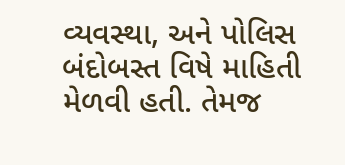વ્યવસ્થા, અને પોલિસ બંદોબસ્ત વિષે માહિતી મેળવી હતી. તેમજ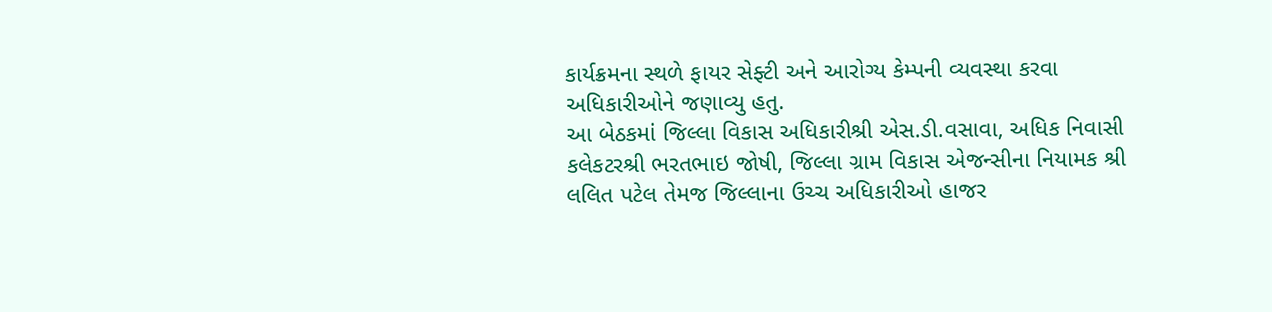કાર્યક્રમના સ્થળે ફાયર સેફ્ટી અને આરોગ્ય કેમ્પની વ્યવસ્થા કરવા અધિકારીઓને જણાવ્યુ હતુ.
આ બેઠકમાં જિલ્લા વિકાસ અધિકારીશ્રી એસ.ડી.વસાવા, અધિક નિવાસી કલેકટરશ્રી ભરતભાઇ જોષી, જિલ્લા ગ્રામ વિકાસ એજન્સીના નિયામક શ્રી લલિત પટેલ તેમજ જિલ્લાના ઉચ્ચ અધિકારીઓ હાજર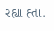રહ્યા હ્તા.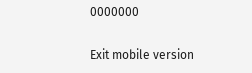0000000

Exit mobile version